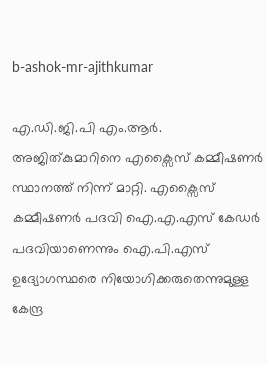b-ashok-mr-ajithkumar

എ.ഡി.ജി.പി എം.ആര്‍. അജിത്കുമാറിനെ എക്സൈസ് കമ്മീഷണര്‍ സ്ഥാനത്ത് നിന്ന് മാറ്റി. എക്സൈസ് കമ്മീഷണര്‍ പദവി ഐ.എ.എസ് കേഡര്‍ പദവിയാണെന്നും ഐ.പി.എസ് ഉദ്യോഗസ്ഥരെ നിയോഗിക്കരുതെന്നുമുള്ള കേന്ദ്ര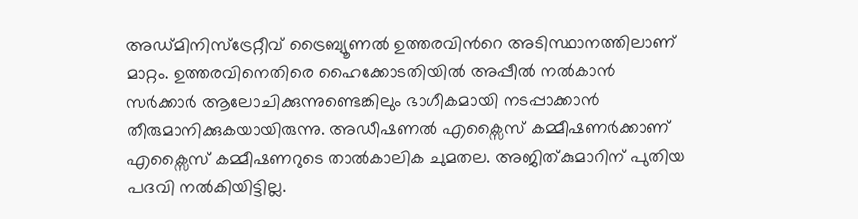അഡ്മിനിസ്ട്രേറ്റീവ് ട്രൈബ്യൂണല്‍ ഉത്തരവിന്‍റെ അടിസ്ഥാനത്തിലാണ് മാറ്റം. ഉത്തരവിനെതിരെ ഹൈക്കോടതിയില്‍ അപ്പീല്‍ നല്‍കാന്‍ സര്‍ക്കാര്‍ ആലോചിക്കുന്നുണ്ടെങ്കിലും ഭാഗീകമായി നടപ്പാക്കാന്‍ തീരുമാനിക്കുകയായിരുന്നു. അഡീഷണല്‍ എക്സൈസ് കമ്മീഷണര്‍ക്കാണ് എക്സൈസ് കമ്മീഷണറുടെ താല്‍കാലിക ചുമതല. അജിത്കുമാറിന് പുതിയ പദവി നല്‍കിയിട്ടില്ല.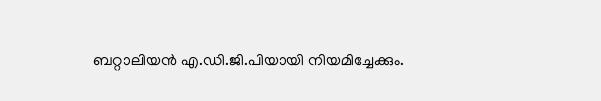ബറ്റാലിയന്‍ എ.ഡി.ജി.പിയായി നിയമിച്ചേക്കും.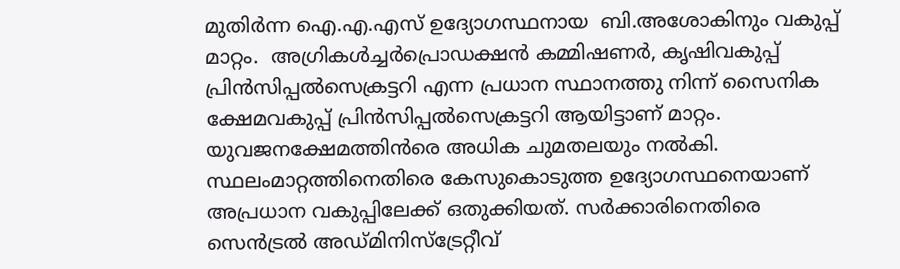മുതിര്‍ന്ന ഐ.എ.എസ് ഉദ്യോഗസ്ഥനായ  ബി.അശോകിനും വകുപ്പ് മാറ്റം.  അഗ്രികള്‍ച്ചര്‍പ്രൊഡക്ഷന്‍ കമ്മിഷണര്‍, കൃഷിവകുപ്പ് പ്രിന്‍സിപ്പല്‍സെക്രട്ടറി എന്ന പ്രധാന സ്ഥാനത്തു നിന്ന് സൈനിക ക്ഷേമവകുപ്പ് പ്രിന്‍സിപ്പല്‍സെക്രട്ടറി ആയിട്ടാണ് മാറ്റം. യുവജനക്ഷേമത്തിന്‍രെ അധിക ചുമതലയും നല്‍കി. സ്ഥലംമാറ്റത്തിനെതിരെ കേസുകൊടുത്ത ഉദ്യോഗസ്ഥനെയാണ് അപ്രധാന വകുപ്പിലേക്ക് ഒതുക്കിയത്. സര്‍ക്കാരിനെതിരെ സെന്‍ട്രല്‍ അഡ്മിനിസ്ട്രേറ്റീവ്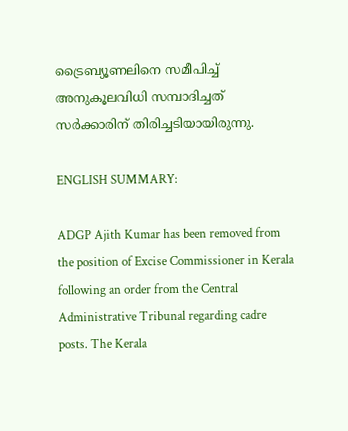ട്രൈബ്യൂണലിനെ സമീപിച്ച് അനുകൂലവിധി സമ്പാദിച്ചത് സര്‍ക്കാരിന് തിരിച്ചടിയായിരുന്നു.

ENGLISH SUMMARY:

ADGP Ajith Kumar has been removed from the position of Excise Commissioner in Kerala following an order from the Central Administrative Tribunal regarding cadre posts. The Kerala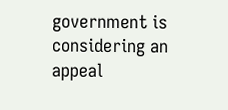government is considering an appeal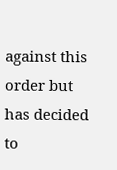against this order but has decided to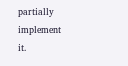partially implement it.